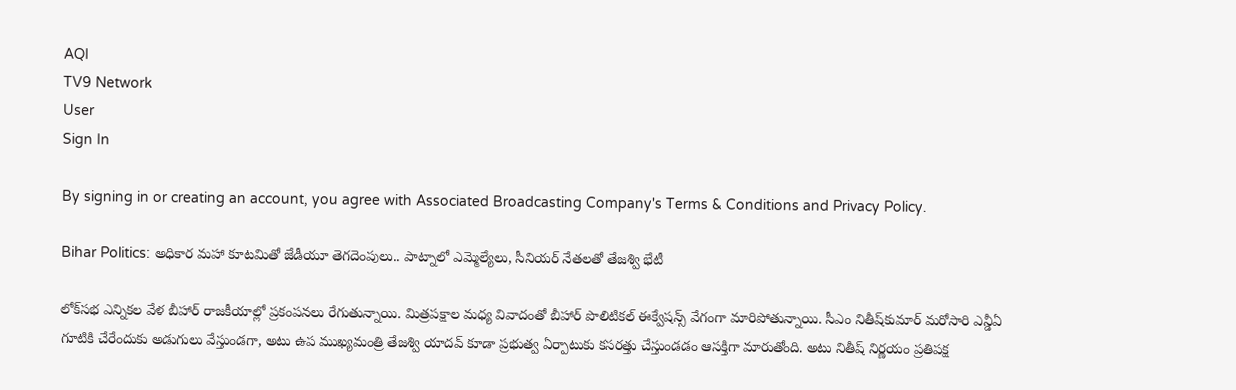AQI
TV9 Network
User
Sign In

By signing in or creating an account, you agree with Associated Broadcasting Company's Terms & Conditions and Privacy Policy.

Bihar Politics: అధికార మహా కూటమితో జేడీయూ తెగదెంపులు.. పాట్నాలో ఎమ్మెల్యేలు, సీనియర్‌ నేతలతో తేజశ్వి భేటీ

లోక్‌సభ ఎన్నికల వేళ బీహార్‌ రాజకీయాల్లో ప్రకంపనలు రేగుతున్నాయి. మిత్రపక్షాల మధ్య వివాదంతో బీహార్‌ పొలిటికల్‌ ఈక్వేషన్స్‌ వేగంగా మారిపోతున్నాయి. సీఎం నితీష్‌కుమార్‌ మరోసారి ఎన్డీఏ గూటికి చేరేందుకు అడుగులు వేస్తుండగా, అటు ఉప ముఖ్యమంత్రి తేజశ్వి యాదవ్‌ కూడా ప్రభుత్వ ఏర్పాటుకు కసరత్తు చేస్తుండడం ఆసక్తిగా మారుతోంది. అటు నితీష్‌ నిర్ణయం ప్రతిపక్ష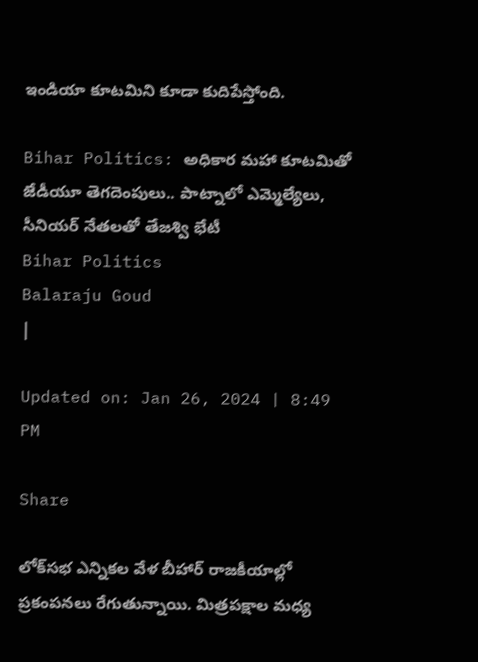ఇండియా కూటమిని కూడా కుదిపేస్తోంది.

Bihar Politics: అధికార మహా కూటమితో జేడీయూ తెగదెంపులు.. పాట్నాలో ఎమ్మెల్యేలు, సీనియర్‌ నేతలతో తేజశ్వి భేటీ
Bihar Politics
Balaraju Goud
|

Updated on: Jan 26, 2024 | 8:49 PM

Share

లోక్‌సభ ఎన్నికల వేళ బీహార్‌ రాజకీయాల్లో ప్రకంపనలు రేగుతున్నాయి. మిత్రపక్షాల మధ్య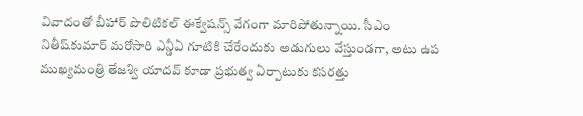వివాదంతో బీహార్‌ పొలిటికల్‌ ఈక్వేషన్స్‌ వేగంగా మారిపోతున్నాయి. సీఎం నితీష్‌కుమార్‌ మరోసారి ఎన్డీఏ గూటికి చేరేందుకు అడుగులు వేస్తుండగా, అటు ఉప ముఖ్యమంత్రి తేజశ్వి యాదవ్‌ కూడా ప్రభుత్వ ఏర్పాటుకు కసరత్తు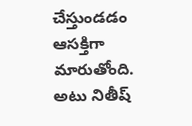చేస్తుండడం ఆసక్తిగా మారుతోంది. అటు నితీష్‌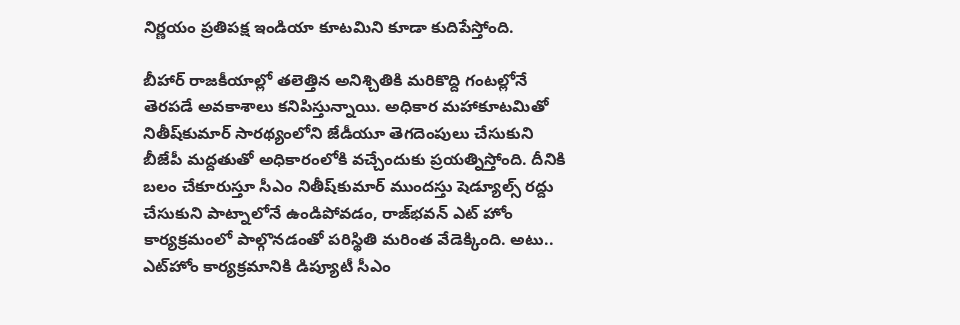నిర్ణయం ప్రతిపక్ష ఇండియా కూటమిని కూడా కుదిపేస్తోంది.

బీహార్ రాజకీయాల్లో తలెత్తిన అనిశ్చితికి మరికొద్ది గంటల్లోనే తెరపడే అవకాశాలు కనిపిస్తున్నాయి. అధికార మహాకూటమితో నితీష్‌కుమార్ సారథ్యంలోని జేడీయూ తెగదెంపులు చేసుకుని బీజేపీ మద్దతుతో అధికారంలోకి వచ్చేందుకు ప్రయత్నిస్తోంది. దీనికి బలం చేకూరుస్తూ సీఎం నితీష్‌కుమార్ ముందస్తు షెడ్యూల్స్ రద్దు చేసుకుని పాట్నాలోనే ఉండిపోవడం, రాజ్‌భవన్ ఎట్ హోం కార్యక్రమంలో పాల్గొనడంతో పరిస్థితి మరింత వేడెక్కింది. అటు.. ఎట్‌హోం కార్యక్రమానికి డిప్యూటీ సీఎం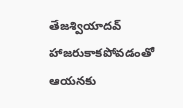తేజశ్వియాదవ్‌ హాజరుకాకపోవడంతో ఆయనకు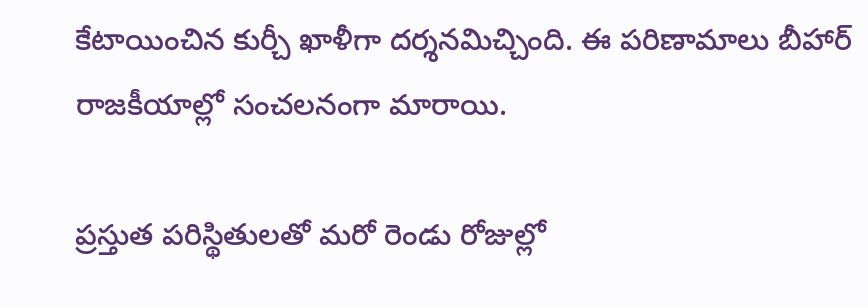కేటాయించిన కుర్చీ ఖాళీగా దర్శనమిచ్చింది. ఈ పరిణామాలు బీహార్‌ రాజకీయాల్లో సంచలనంగా మారాయి.

ప్రస్తుత పరిస్థితులతో మరో రెండు రోజుల్లో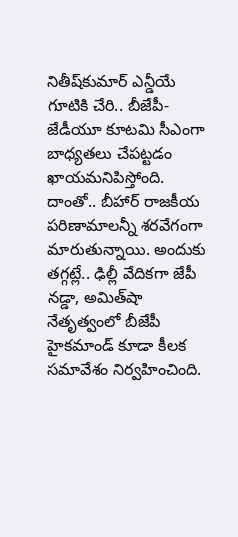నితీష్‌కుమార్‌ ఎన్డీయే గూటికి చేరి.. బీజేపీ- జేడీయూ కూటమి సీఎంగా బాధ్యతలు చేపట్టడం ఖాయమనిపిస్తోంది. దాంతో.. బీహార్‌ రాజకీయ పరిణామాలన్నీ శరవేగంగా మారుతున్నాయి. అందుకు తగ్గట్లే.. ఢిల్లీ వేదికగా జేపీ నడ్డా, అమిత్‌షా నేతృత్వంలో బీజేపీ హైకమాండ్‌ కూడా కీలక సమావేశం నిర్వహించింది.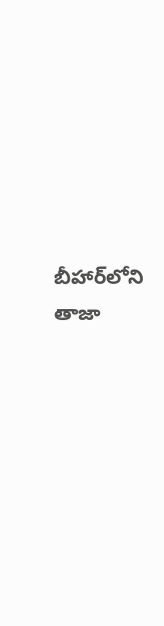బీహార్‌లోని తాజా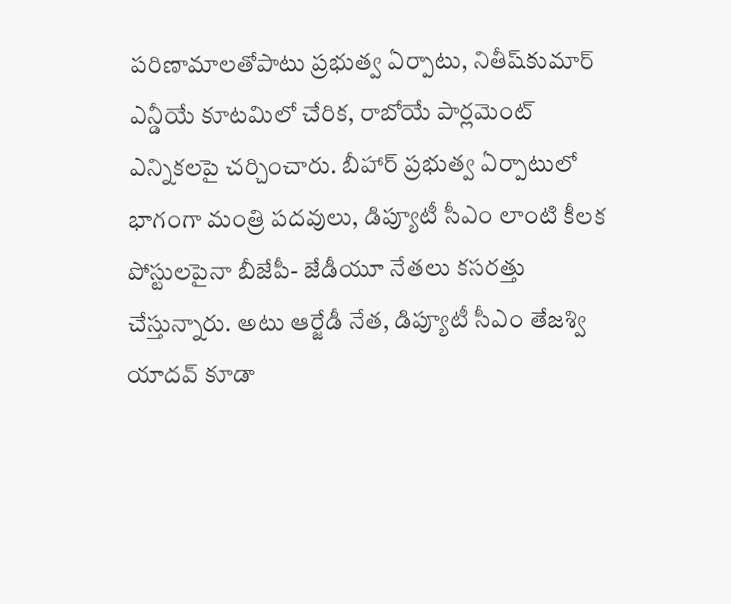పరిణామాలతోపాటు ప్రభుత్వ ఏర్పాటు, నితీష్‌కుమార్‌ ఎన్డీయే కూటమిలో చేరిక, రాబోయే పార్లమెంట్‌ ఎన్నికలపై చర్చించారు. బీహార్‌ ప్రభుత్వ ఏర్పాటులో భాగంగా మంత్రి పదవులు, డిప్యూటీ సీఎం లాంటి కీలక పోస్టులపైనా బీజేపీ- జేడీయూ నేతలు కసరత్తు చేస్తున్నారు. అటు ఆర్జేడీ నేత, డిప్యూటీ సీఎం తేజశ్వి యాదవ్‌ కూడా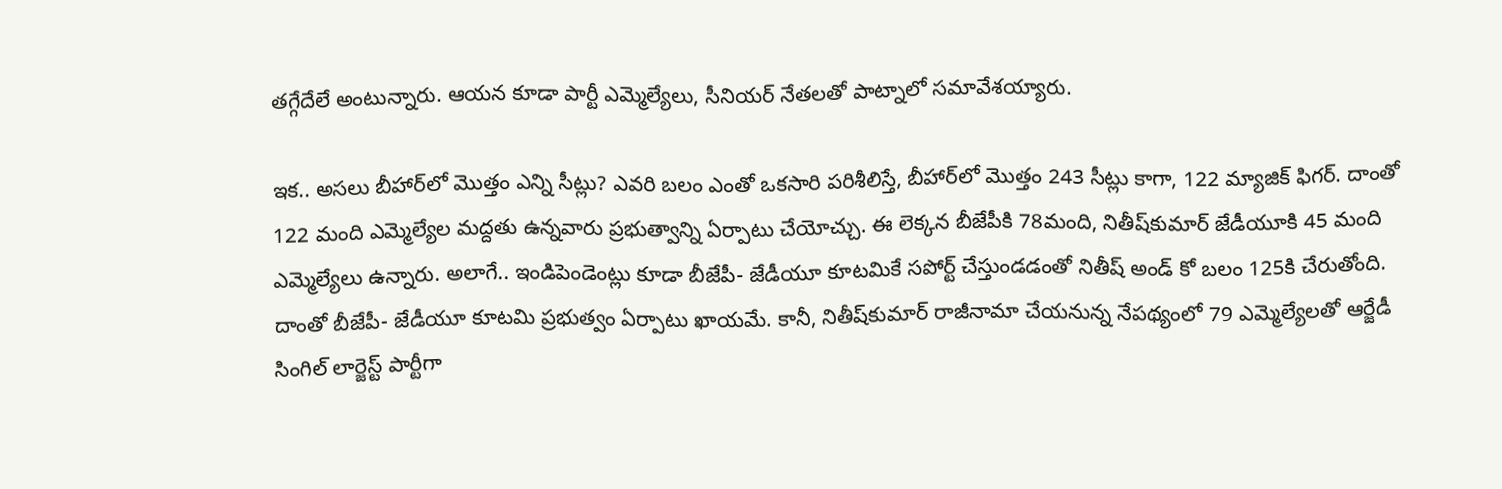తగ్గేదేలే అంటున్నారు. ఆయన కూడా పార్టీ ఎమ్మెల్యేలు, సీనియర్‌ నేతలతో పాట్నాలో సమావేశయ్యారు.

ఇక.. అసలు బీహార్‌లో మొత్తం ఎన్ని సీట్లు? ఎవరి బలం ఎంతో ఒకసారి పరిశీలిస్తే, బీహార్‌లో మొత్తం 243 సీట్లు కాగా, 122 మ్యాజిక్‌ ఫిగర్‌. దాంతో 122 మంది ఎమ్మెల్యేల మద్దతు ఉన్నవారు ప్రభుత్వాన్ని ఏర్పాటు చేయోచ్చు. ఈ లెక్కన బీజేపీకి 78మంది, నితీష్‌కుమార్‌ జేడీయూకి 45 మంది ఎమ్మెల్యేలు ఉన్నారు. అలాగే.. ఇండిపెండెంట్లు కూడా బీజేపీ- జేడీయూ కూటమికే సపోర్ట్‌ చేస్తుండడంతో నితీష్‌ అండ్‌ కో బలం 125కి చేరుతోంది. దాంతో బీజేపీ- జేడీయూ కూటమి ప్రభుత్వం ఏర్పాటు ఖాయమే. కానీ, నితీష్‌కుమార్‌ రాజీనామా చేయనున్న నేపథ్యంలో 79 ఎమ్మెల్యేలతో ఆర్జేడీ సింగిల్‌ లార్జెస్ట్‌ పార్టీగా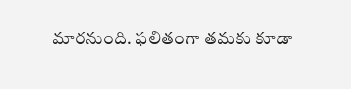మారనుంది. ఫలితంగా తమకు కూడా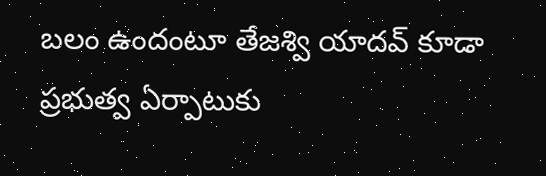బలం ఉందంటూ తేజశ్వి యాదవ్‌ కూడా ప్రభుత్వ ఏర్పాటుకు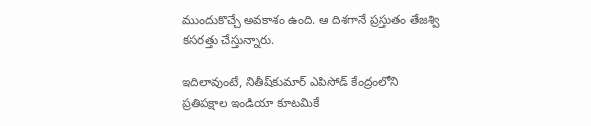ముందుకొచ్చే అవకాశం ఉంది. ఆ దిశగానే ప్రస్తుతం తేజశ్వి కసరత్తు చేస్తున్నారు.

ఇదిలావుంటే, నితీష్‌కుమార్‌ ఎపిసోడ్‌ కేంద్రంలోని ప్రతిపక్షాల ఇండియా కూటమికే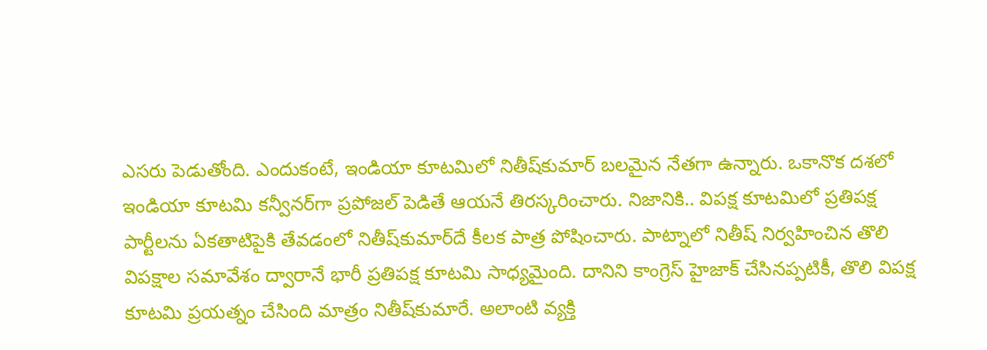ఎసరు పెడుతోంది. ఎందుకంటే, ఇండియా కూటమిలో నితీష్‌కుమార్‌ బలమైన నేతగా ఉన్నారు. ఒకానొక దశలో ఇండియా కూటమి కన్వీనర్‌గా ప్రపోజల్‌ పెడితే ఆయనే తిరస్కరించారు. నిజానికి.. విపక్ష కూటమిలో ప్రతిపక్ష పార్టీలను ఏకతాటిపైకి తేవడంలో నితీష్‌కుమార్‌దే కీలక పాత్ర పోషించారు. పాట్నాలో నితీష్‌ నిర్వహించిన తొలి విపక్షాల సమావేశం ద్వారానే భారీ ప్రతిపక్ష కూటమి సాధ్యమైంది. దానిని కాంగ్రెస్‌ హైజాక్‌ చేసినప్పటికీ, తొలి విపక్ష కూటమి ప్రయత్నం చేసింది మాత్రం నితీష్‌కుమారే. అలాంటి వ్యక్తి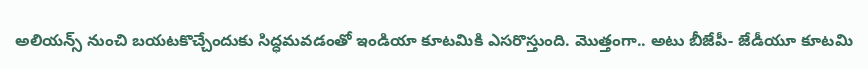అలియన్స్‌ నుంచి బయటకొచ్చేందుకు సిద్ధమవడంతో ఇండియా కూటమికి ఎసరొస్తుంది. మొత్తంగా.. అటు బీజేపీ- జేడీయూ కూటమి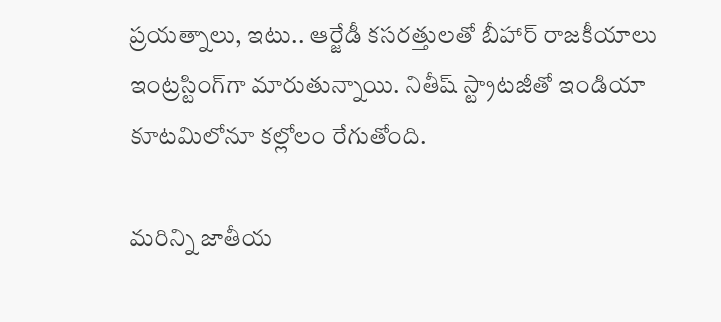ప్రయత్నాలు, ఇటు.. ఆర్జేడీ కసరత్తులతో బీహార్‌ రాజకీయాలు ఇంట్రస్టింగ్‌గా మారుతున్నాయి. నితీష్‌ స్ట్రాటజీతో ఇండియా కూటమిలోనూ కల్లోలం రేగుతోంది.

మరిన్ని జాతీయ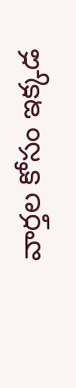వార్తల కోసం ఇక్కడ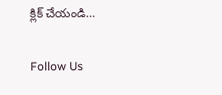క్లిక్ చేయండి…

Follow Us